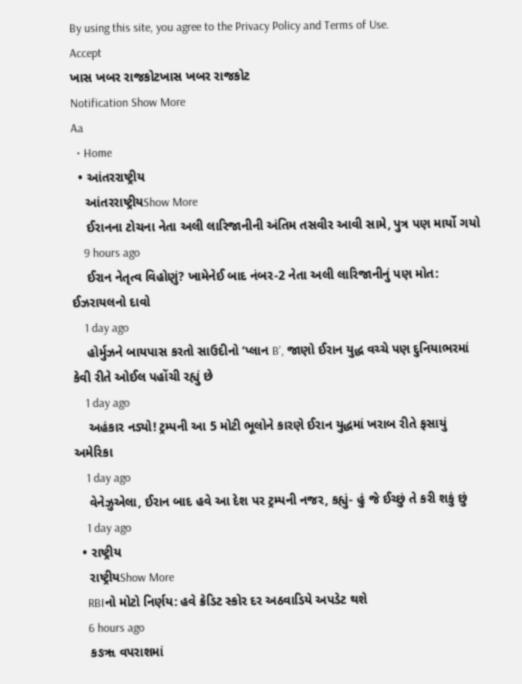By using this site, you agree to the Privacy Policy and Terms of Use.
Accept
ખાસ ખબર રાજકોટખાસ ખબર રાજકોટ
Notification Show More
Aa
  • Home
  • આંતરરાષ્ટ્રીય
    આંતરરાષ્ટ્રીયShow More
    ઈરાનના ટોચના નેતા અલી લારિજાનીની અંતિમ તસવીર આવી સામે, પુત્ર પણ માર્યો ગયો
    9 hours ago
    ઈરાન નેતૃત્વ વિહોણું? ખામેનેઈ બાદ નંબર-2 નેતા અલી લારિજાનીનું પણ મોત: ઈઝરાયલનો દાવો
    1 day ago
    હોર્મુઝને બાયપાસ કરતો સાઉદીનો ‘પ્લાન B’, જાણો ઈરાન યુદ્ધ વચ્ચે પણ દુનિયાભરમાં કેવી રીતે ઓઈલ પહોંચી રહ્યું છે
    1 day ago
    અહંકાર નડ્યો! ટ્રમ્પની આ 5 મોટી ભૂલોને કારણે ઈરાન યુદ્ધમાં ખરાબ રીતે ફસાયું અમેરિકા
    1 day ago
    વેનેઝુએલા, ઈરાન બાદ હવે આ દેશ પર ટ્રમ્પની નજર, કહ્યું- હું જે ઈચ્છું તે કરી શકું છું
    1 day ago
  • રાષ્ટ્રીય
    રાષ્ટ્રીયShow More
    RBIનો મોટો નિર્ણય: હવે ક્રેડિટ સ્કોર દર અઠવાડિયે અપડેટ થશે
    6 hours ago
    કઙૠ વપરાશમાં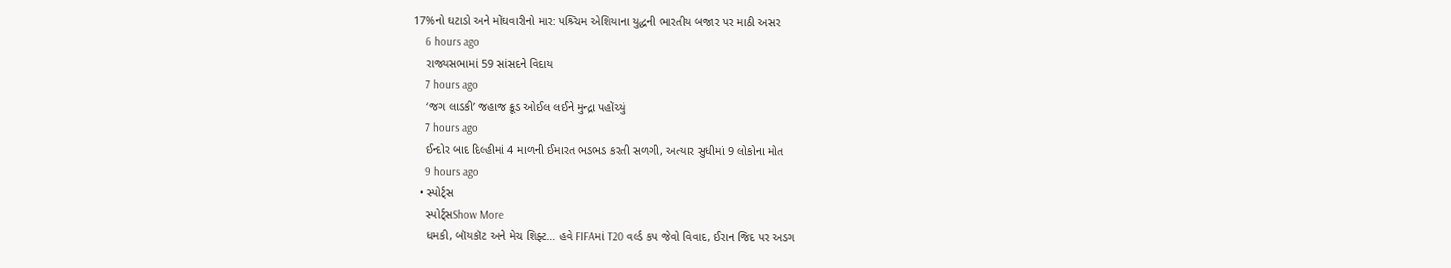17%નો ઘટાડો અને મોંઘવારીનો માર: પશ્ર્ચિમ એશિયાના યુદ્ધની ભારતીય બજાર પર માઠી અસર
    6 hours ago
    રાજ્યસભામાં 59 સાંસદને વિદાય
    7 hours ago
    ‘જગ લાડકી’ જહાજ ક્રૂડ ઓઈલ લઈને મુન્દ્રા પહોંચ્યું
    7 hours ago
    ઈન્દોર બાદ દિલ્હીમાં 4 માળની ઈમારત ભડભડ કરતી સળગી, અત્યાર સુધીમાં 9 લોકોના મોત
    9 hours ago
  • સ્પોર્ટ્સ
    સ્પોર્ટ્સShow More
    ધમકી, બૉયકૉટ અને મેચ શિફ્ટ… હવે FIFAમાં T20 વર્લ્ડ કપ જેવો વિવાદ, ઈરાન જિદ પર અડગ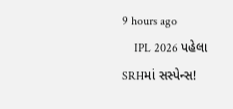9 hours ago
    IPL 2026 પહેલા SRHમાં સસ્પેન્સ!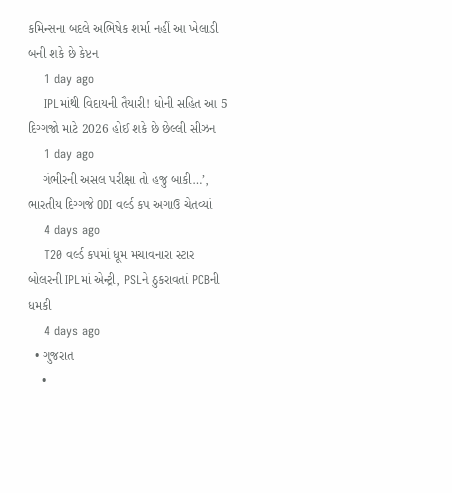કમિન્સના બદલે અભિષેક શર્મા નહીં આ ખેલાડી બની શકે છે કેપ્ટન
    1 day ago
    IPLમાંથી વિદાયની તૈયારી! ધોની સહિત આ 5 દિગ્ગજો માટે 2026 હોઈ શકે છે છેલ્લી સીઝન
    1 day ago
    ગંભીરની અસલ પરીક્ષા તો હજુ બાકી…’, ભારતીય દિગ્ગજે ODI વર્લ્ડ કપ અગાઉ ચેતવ્યાં
    4 days ago
    T20 વર્લ્ડ કપમાં ધૂમ મચાવનારા સ્ટાર બોલરની IPLમાં એન્ટ્રી, PSLને ઠુકરાવતાં PCBની ધમકી
    4 days ago
  • ગુજરાત
    •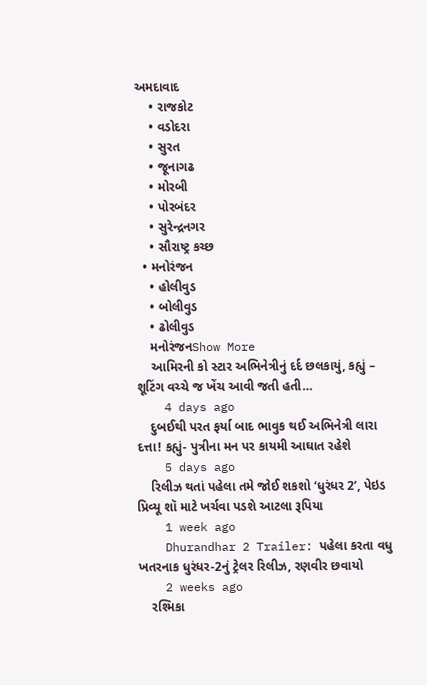અમદાવાદ
    • રાજકોટ
    • વડોદરા
    • સુરત
    • જૂનાગઢ
    • મોરબી
    • પોરબંદર
    • સુરેન્દ્રનગર
    • સૌરાષ્ટ્ર કચ્છ
  • મનોરંજન
    • હોલીવુડ
    • બોલીવુડ
    • ઢોલીવુડ
    મનોરંજનShow More
    આમિરની કો સ્ટાર અભિનેત્રીનું દર્દ છલકાયું, કહ્યું – શૂટિંગ વચ્ચે જ ખેંચ આવી જતી હતી…
    4 days ago
    દુબઈથી પરત ફર્યા બાદ ભાવુક થઈ અભિનેત્રી લારા દત્તા! કહ્યું- પુત્રીના મન પર કાયમી આઘાત રહેશે
    5 days ago
    રિલીઝ થતાં પહેલા તમે જોઈ શકશો ‘ધુરંધર 2’, પેઇડ પ્રિવ્યૂ શૉ માટે ખર્ચવા પડશે આટલા રૂપિયા
    1 week ago
    Dhurandhar 2 Trailer: પહેલા કરતા વધુ ખતરનાક ધુરંધર-2નું ટ્રેલર રિલીઝ, રણવીર છવાયો
    2 weeks ago
    રશ્મિકા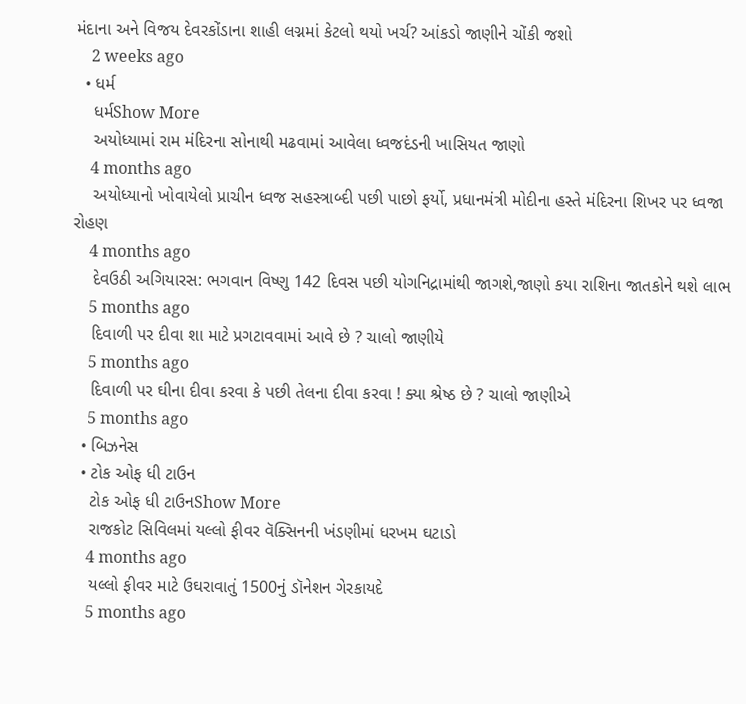મંદાના અને વિજય દેવરકોંડાના શાહી લગ્નમાં કેટલો થયો ખર્ચ? આંકડો જાણીને ચોંકી જશો
    2 weeks ago
  • ધર્મ
    ધર્મShow More
    અયોધ્યામાં રામ મંદિરના સોનાથી મઢવામાં આવેલા ધ્વજદંડની ખાસિયત જાણો
    4 months ago
    અયોધ્યાનો ખોવાયેલો પ્રાચીન ધ્વજ સહસ્ત્રાબ્દી પછી પાછો ફર્યો, પ્રધાનમંત્રી મોદીના હસ્તે મંદિરના શિખર પર ધ્વજા રોહણ
    4 months ago
    દેવઉઠી અગિયારસ: ભગવાન વિષ્ણુ 142 દિવસ પછી યોગનિદ્રામાંથી જાગશે,જાણો કયા રાશિના જાતકોને થશે લાભ
    5 months ago
    દિવાળી પર દીવા શા માટે પ્રગટાવવામાં આવે છે ? ચાલો જાણીયે
    5 months ago
    દિવાળી પર ઘીના દીવા કરવા કે પછી તેલના દીવા કરવા ! ક્યા શ્રેષ્ઠ છે ? ચાલો જાણીએ
    5 months ago
  • બિઝનેસ
  • ટોક ઓફ ધી ટાઉન
    ટોક ઓફ ધી ટાઉનShow More
    રાજકોટ સિવિલમાં યલ્લો ફીવર વૅક્સિનની ખંડણીમાં ધરખમ ઘટાડો
    4 months ago
    યલ્લો ફીવર માટે ઉઘરાવાતું 1500નું ડૉનેશન ગેરકાયદે
    5 months ago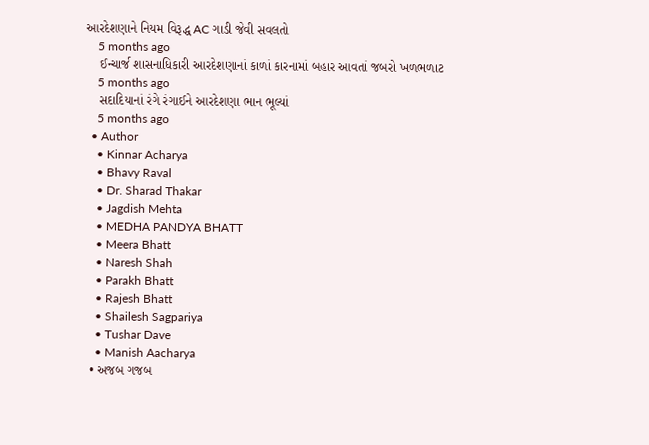આરદેશણાને નિયમ વિરૂદ્ધ AC ગાડી જેવી સવલતો
    5 months ago
    ઈન્ચાર્જ શાસનાધિકારી આરદેશણાનાં કાળાં કારનામાં બહાર આવતાં જબરો ખળભળાટ
    5 months ago
    સદાદિયાનાં રંગે રંગાઈને આરદેશણા ભાન ભૂલ્યાં
    5 months ago
  • Author
    • Kinnar Acharya
    • Bhavy Raval
    • Dr. Sharad Thakar
    • Jagdish Mehta
    • MEDHA PANDYA BHATT
    • Meera Bhatt
    • Naresh Shah
    • Parakh Bhatt
    • Rajesh Bhatt
    • Shailesh Sagpariya
    • Tushar Dave
    • Manish Aacharya
  • અજબ ગજબ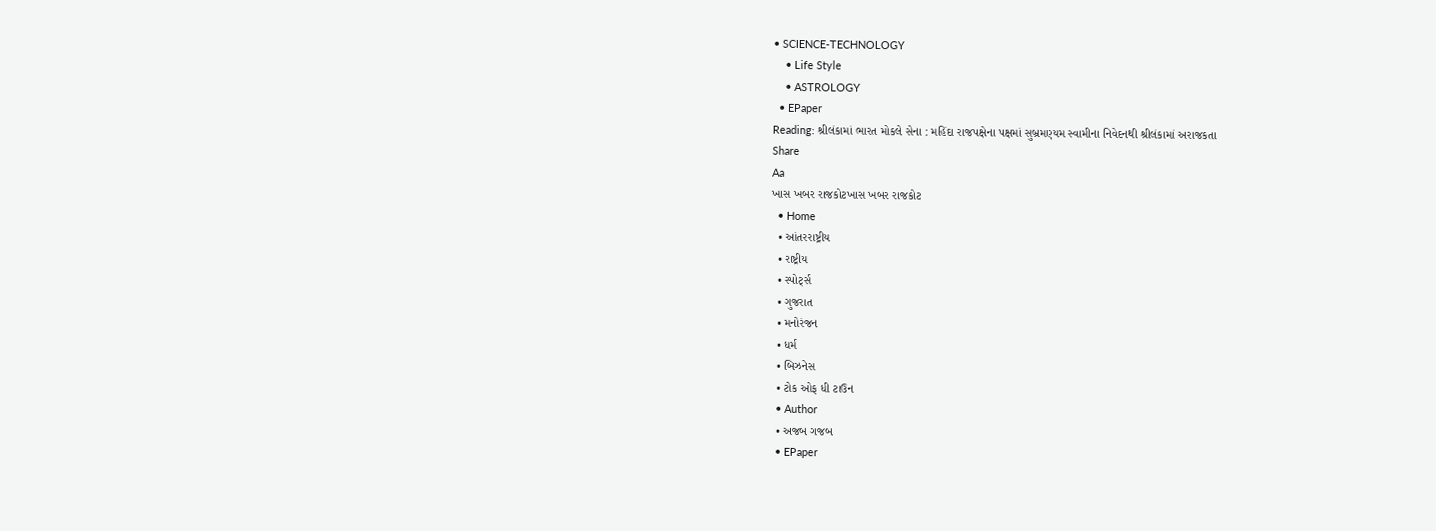• SCIENCE-TECHNOLOGY
    • Life Style
    • ASTROLOGY
  • EPaper
Reading: શ્રીલંકામાં ભારત મોકલે સેના : મહિંદા રાજપક્ષેના પક્ષમાં સુબ્રમણ્યમ સ્વામીના નિવેદનથી શ્રીલંકામાં અરાજકતા
Share
Aa
ખાસ ખબર રાજકોટખાસ ખબર રાજકોટ
  • Home
  • આંતરરાષ્ટ્રીય
  • રાષ્ટ્રીય
  • સ્પોર્ટ્સ
  • ગુજરાત
  • મનોરંજન
  • ધર્મ
  • બિઝનેસ
  • ટોક ઓફ ધી ટાઉન
  • Author
  • અજબ ગજબ
  • EPaper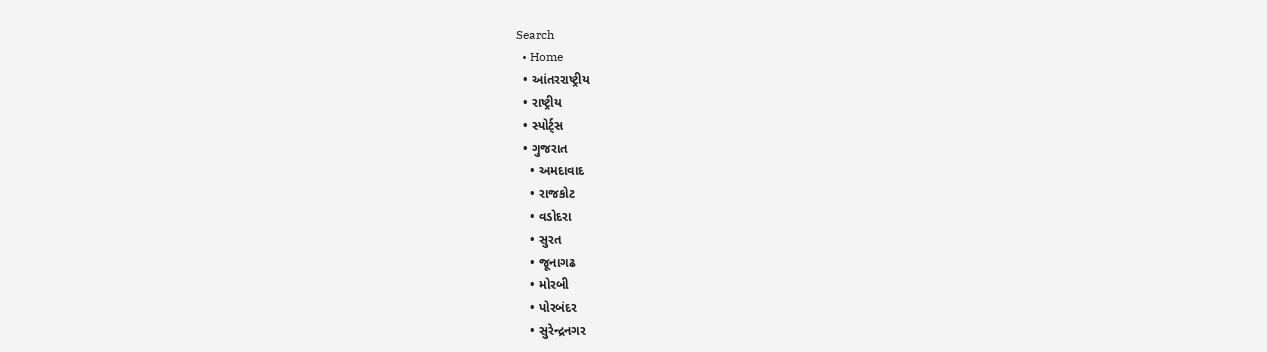Search
  • Home
  • આંતરરાષ્ટ્રીય
  • રાષ્ટ્રીય
  • સ્પોર્ટ્સ
  • ગુજરાત
    • અમદાવાદ
    • રાજકોટ
    • વડોદરા
    • સુરત
    • જૂનાગઢ
    • મોરબી
    • પોરબંદર
    • સુરેન્દ્રનગર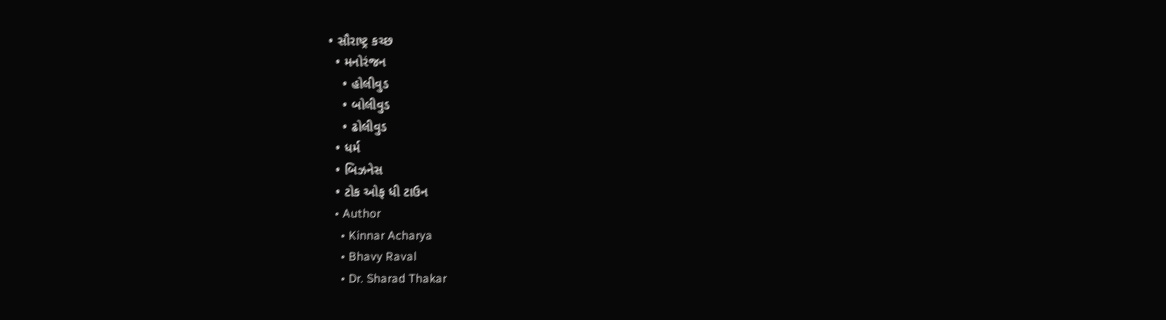• સૌરાષ્ટ્ર કચ્છ
  • મનોરંજન
    • હોલીવુડ
    • બોલીવુડ
    • ઢોલીવુડ
  • ધર્મ
  • બિઝનેસ
  • ટોક ઓફ ધી ટાઉન
  • Author
    • Kinnar Acharya
    • Bhavy Raval
    • Dr. Sharad Thakar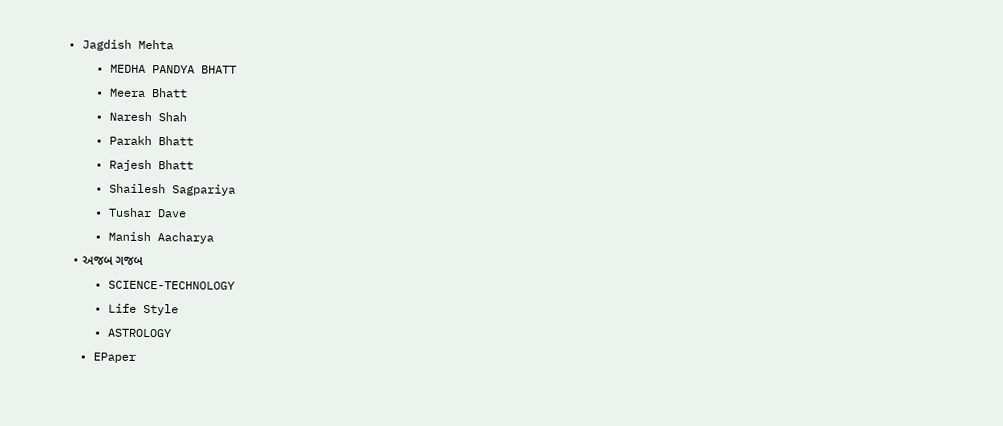• Jagdish Mehta
    • MEDHA PANDYA BHATT
    • Meera Bhatt
    • Naresh Shah
    • Parakh Bhatt
    • Rajesh Bhatt
    • Shailesh Sagpariya
    • Tushar Dave
    • Manish Aacharya
  • અજબ ગજબ
    • SCIENCE-TECHNOLOGY
    • Life Style
    • ASTROLOGY
  • EPaper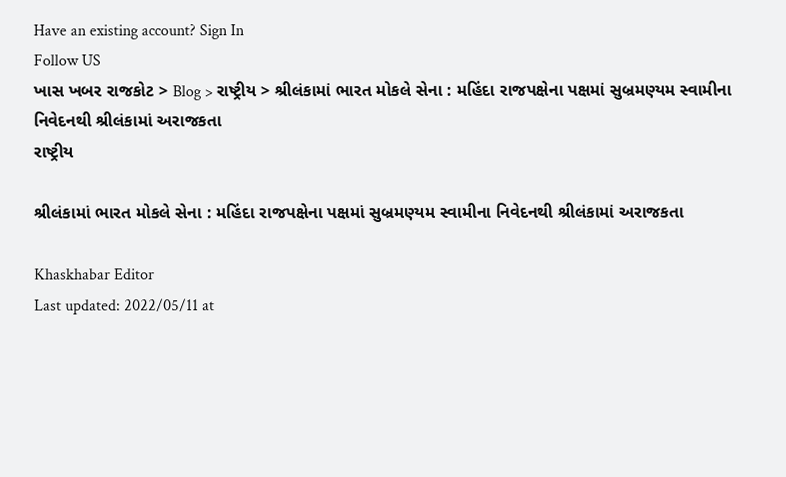Have an existing account? Sign In
Follow US
ખાસ ખબર રાજકોટ > Blog > રાષ્ટ્રીય > શ્રીલંકામાં ભારત મોકલે સેના : મહિંદા રાજપક્ષેના પક્ષમાં સુબ્રમણ્યમ સ્વામીના નિવેદનથી શ્રીલંકામાં અરાજકતા
રાષ્ટ્રીય

શ્રીલંકામાં ભારત મોકલે સેના : મહિંદા રાજપક્ષેના પક્ષમાં સુબ્રમણ્યમ સ્વામીના નિવેદનથી શ્રીલંકામાં અરાજકતા

Khaskhabar Editor
Last updated: 2022/05/11 at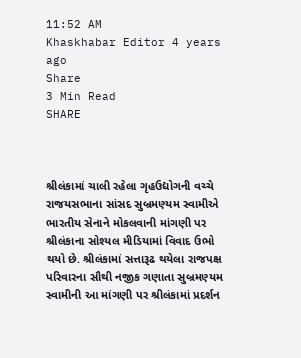11:52 AM
Khaskhabar Editor 4 years ago
Share
3 Min Read
SHARE



શ્રીલંકામાં ચાલી રહેલા ગૃહઉદ્યોગની વચ્ચે રાજયસભાના સાંસદ સુબ્રમણ્યમ સ્વામીએ ભારતીય સેનાને મોકલવાની માંગણી પર શ્રીલંકાના સોશ્યલ મીડિયામાં વિવાદ ઉભો થયો છે. શ્રીલંકામાં સત્તારૂઢ થયેલા રાજપક્ષ પરિવારના સૌથી નજીક ગણાતા સુબ્રમણ્યમ સ્વામીની આ માંગણી પર શ્રીલંકામાં પ્રદર્શન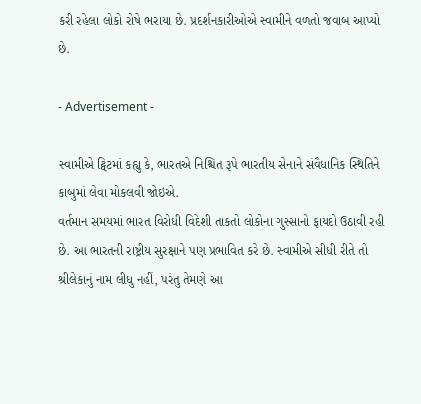કરી રહેલા લોકો રોષે ભરાયા છે. પ્રદર્શનકારીઓએ સ્વામીને વળતો જવાબ આપ્યો છે.

- Advertisement -

સ્વામીએ ટ્વિટમાં કહ્યુ કે, ભારતએ નિશ્ચિત રૂપે ભારતીય સેનાને સંવૈધાનિક સ્થિતિને કાબુમાં લેવા મોકલવી જોઇએ.
વર્તમાન સમયમાં ભારત વિરોધી વિદેશી તાકતો લોકોના ગુસ્સાનો ફાયદો ઉઠાવી રહી છે. આ ભારતની રાષ્ટ્રીય સુરક્ષાને પણ પ્રભાવિત કરે છે. સ્વામીએ સીધી રીતે તો શ્રીલેકાનું નામ લીધુ નહીં, પરંતુ તેમણે આ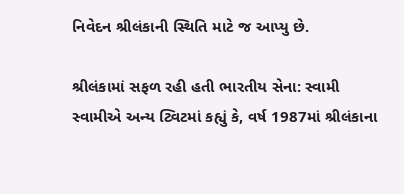નિવેદન શ્રીલંકાની સ્થિતિ માટે જ આપ્યુ છે.

શ્રીલંકામાં સફળ રહી હતી ભારતીય સેના: સ્વામી
સ્વામીએ અન્ય ટ્વિટમાં કહ્યું કે, વર્ષ 1987માં શ્રીલંકાના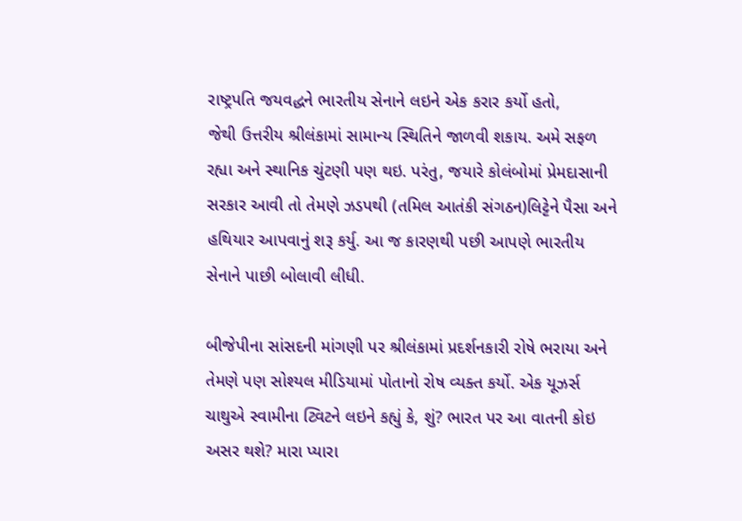રાષ્ટ્રપતિ જયવદ્ધને ભારતીય સેનાને લઇને એક કરાર કર્યો હતો,
જેથી ઉત્તરીય શ્રીલંકામાં સામાન્ય સ્થિતિને જાળવી શકાય. અમે સફળ રહ્યા અને સ્થાનિક ચુંટણી પણ થઇ. પરંતુ, જયારે કોલંબોમાં પ્રેમદાસાની સરકાર આવી તો તેમણે ઝડપથી (તમિલ આતંકી સંગઠન)લિટ્ટેને પૈસા અને હથિયાર આપવાનું શરૂ કર્યુ. આ જ કારણથી પછી આપણે ભારતીય સેનાને પાછી બોલાવી લીધી.

બીજેપીના સાંસદની માંગણી પર શ્રીલંકામાં પ્રદર્શનકારી રોષે ભરાયા અને તેમણે પણ સોશ્યલ મીડિયામાં પોતાનો રોષ વ્યક્ત કર્યો. એક યૂઝર્સ ચાથુએ સ્વામીના ટ્વિટને લઇને કહ્યું કે, શું? ભારત પર આ વાતની કોઇ અસર થશે? મારા પ્યારા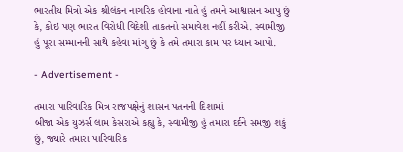ભારતીય મિત્રો એક શ્રીલંકન નાગરિક હોવાના નાતે હું તમને આશ્વાસન આપુ છું કે, કોઇ પણ ભારત વિરોધી વિદેશી તાકતનો સમાવેશ નહીં કરીએ. સ્વામીજી હું પૂરા સમ્માનની સાથે કહેવા માંગુ છું કે તમે તમારા કામ પર ધ્યાન આપો.

- Advertisement -

તમારા પારિવારિક મિત્ર રાજપક્ષેનું શાસન પતનની દિશામાં
બીજા એક યુઝર્સ લામ કેસરાએ કહ્યુ કે, સ્વામીજી હું તમારા દર્દને સમજી શકું છું, જ્યારે તમારા પારિવારિક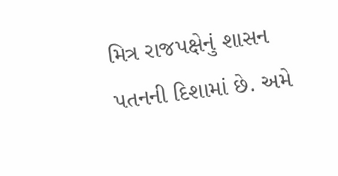મિત્ર રાજપક્ષેનું શાસન પતનની દિશામાં છે. અમે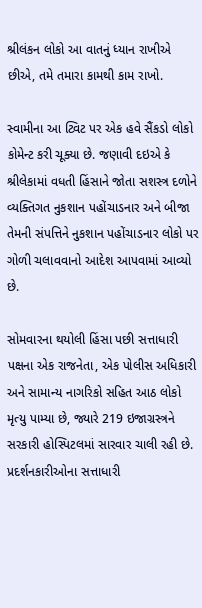શ્રીલંકન લોકો આ વાતનું ધ્યાન રાખીએ છીએ, તમે તમારા કામથી કામ રાખો.

સ્વામીના આ ટ્વિટ પર એક હવે સૈંકડો લોકો કોમેન્ટ કરી ચૂક્યા છે. જણાવી દઇએ કે શ્રીલેકામાં વધતી હિંસાને જોતા સશસ્ત્ર દળોને વ્યક્તિગત નુકશાન પહોંચાડનાર અને બીજા તેમની સંપત્તિને નુકશાન પહોંચાડનાર લોકો પર ગોળી ચલાવવાનો આદેશ આપવામાં આવ્યો છે.

સોમવારના થયોલી હિંસા પછી સત્તાધારી પક્ષના એક રાજનેતા, એક પોલીસ અધિકારી અને સામાન્ય નાગરિકો સહિત આઠ લોકો મૃત્યુ પામ્યા છે, જ્યારે 219 ઇજાગ્રસ્ત્રને સરકારી હોસ્પિટલમાં સારવાર ચાલી રહી છે. પ્રદર્શનકારીઓના સત્તાધારી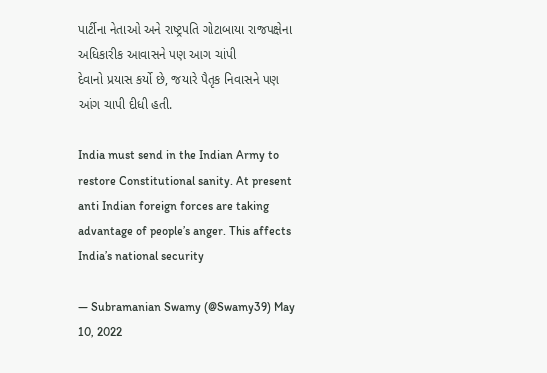પાર્ટીના નેતાઓ અને રાષ્ટ્રપતિ ગોટાબાયા રાજપક્ષેના અધિકારીક આવાસને પણ આગ ચાંપી
દેવાનો પ્રયાસ કર્યો છે, જયારે પૈતૃક નિવાસને પણ આંગ ચાપી દીધી હતી.

India must send in the Indian Army to restore Constitutional sanity. At present anti Indian foreign forces are taking advantage of people’s anger. This affects India’s national security

— Subramanian Swamy (@Swamy39) May 10, 2022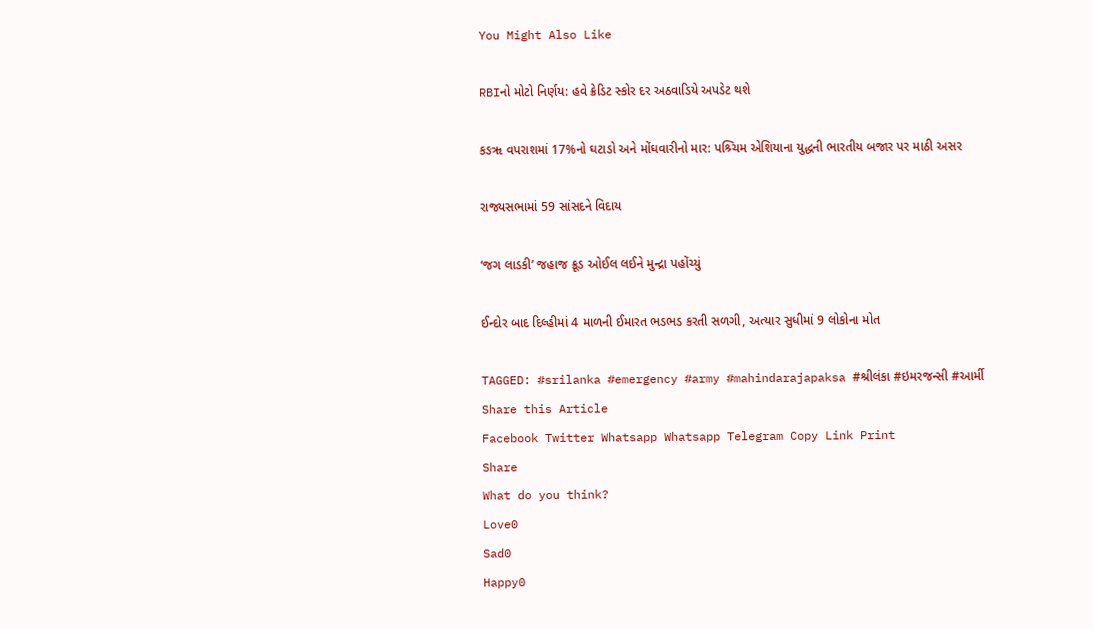You Might Also Like

RBIનો મોટો નિર્ણય: હવે ક્રેડિટ સ્કોર દર અઠવાડિયે અપડેટ થશે

કઙૠ વપરાશમાં 17%નો ઘટાડો અને મોંઘવારીનો માર: પશ્ર્ચિમ એશિયાના યુદ્ધની ભારતીય બજાર પર માઠી અસર

રાજ્યસભામાં 59 સાંસદને વિદાય

‘જગ લાડકી’ જહાજ ક્રૂડ ઓઈલ લઈને મુન્દ્રા પહોંચ્યું

ઈન્દોર બાદ દિલ્હીમાં 4 માળની ઈમારત ભડભડ કરતી સળગી, અત્યાર સુધીમાં 9 લોકોના મોત

TAGGED: #srilanka #emergency #army #mahindarajapaksa #શ્રીલંકા #ઇમરજન્સી #આર્મી
Share this Article
Facebook Twitter Whatsapp Whatsapp Telegram Copy Link Print
Share
What do you think?
Love0
Sad0
Happy0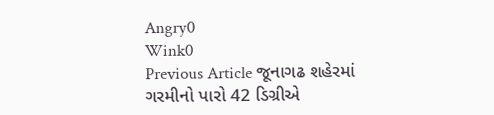Angry0
Wink0
Previous Article જૂનાગઢ શહેરમાં ગરમીનો પારો 42 ડિગ્રીએ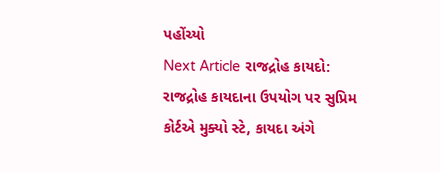પહોંચ્યો
Next Article રાજદ્રોહ કાયદો: રાજદ્રોહ કાયદાના ઉપયોગ પર સુપ્રિમ કોર્ટએ મુક્યો સ્ટે, કાયદા અંગે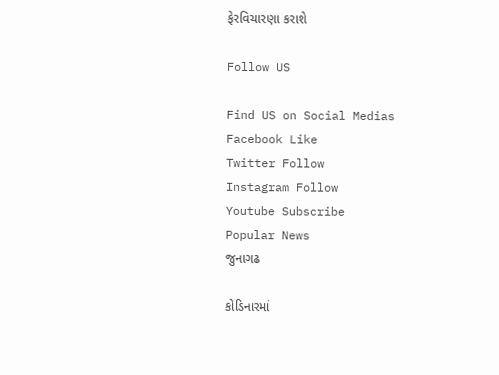ફેરવિચારણા કરાશે

Follow US

Find US on Social Medias
Facebook Like
Twitter Follow
Instagram Follow
Youtube Subscribe
Popular News
જુનાગઢ

કોડિનારમાં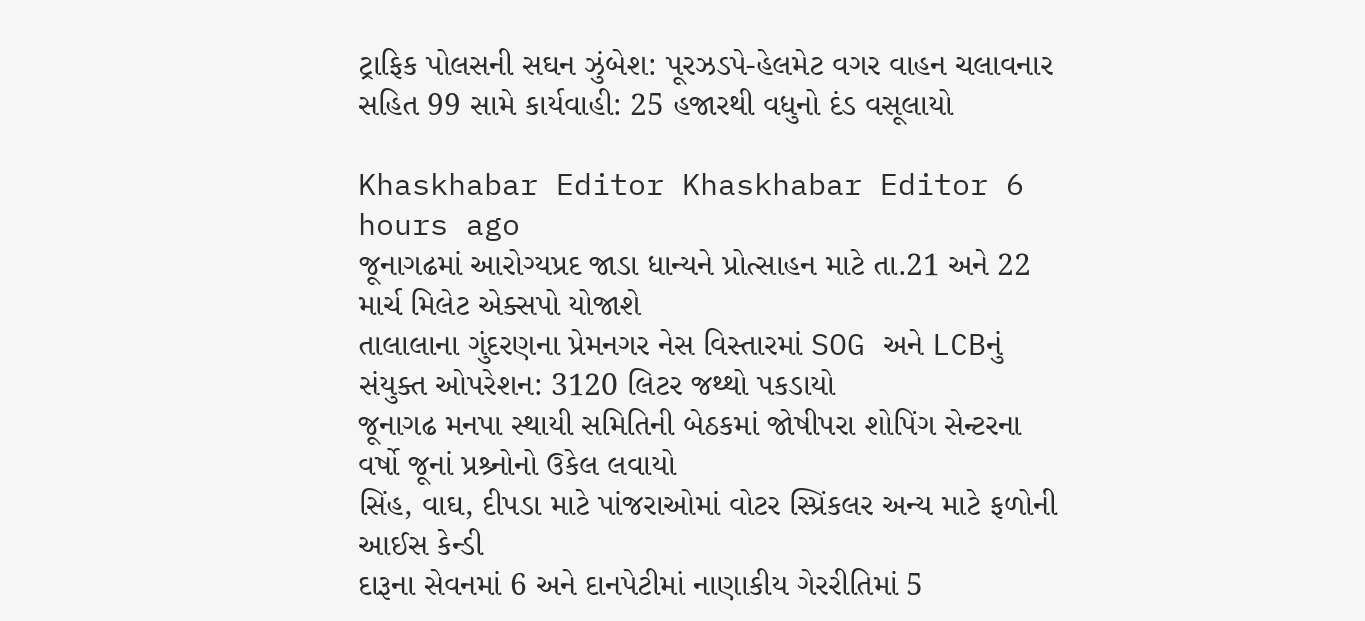ટ્રાફિક પોલસની સઘન ઝુંબેશ: પૂરઝડપે-હેલમેટ વગર વાહન ચલાવનાર સહિત 99 સામે કાર્યવાહી: 25 હજારથી વધુનો દંડ વસૂલાયો

Khaskhabar Editor Khaskhabar Editor 6 hours ago
જૂનાગઢમાં આરોગ્યપ્રદ જાડા ધાન્યને પ્રોત્સાહન માટે તા.21 અને 22 માર્ચ મિલેટ એક્સપો યોજાશે
તાલાલાના ગુંદરણના પ્રેમનગર નેસ વિસ્તારમાં SOG અને LCBનું સંયુક્ત ઓપરેશન: 3120 લિટર જથ્થો પકડાયો
જૂનાગઢ મનપા સ્થાયી સમિતિની બેઠકમાં જોષીપરા શોપિંગ સેન્ટરના વર્ષો જૂનાં પ્રશ્ર્નોનો ઉકેલ લવાયો
સિંહ, વાઘ, દીપડા માટે પાંજરાઓમાં વોટર સ્પ્રિંકલર અન્ય માટે ફળોની આઈસ કેન્ડી
દારૂના સેવનમાં 6 અને દાનપેટીમાં નાણાકીય ગેરરીતિમાં 5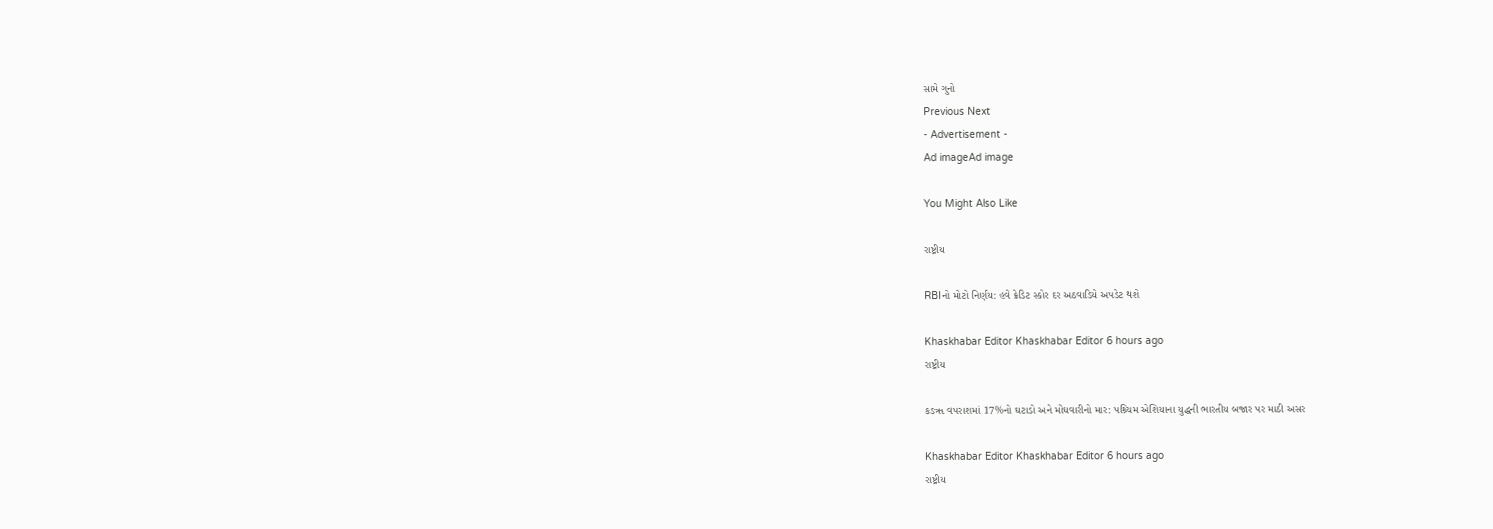સામે ગુનો
Previous Next
- Advertisement -
Ad imageAd image

You Might Also Like

રાષ્ટ્રીય

RBIનો મોટો નિર્ણય: હવે ક્રેડિટ સ્કોર દર અઠવાડિયે અપડેટ થશે

Khaskhabar Editor Khaskhabar Editor 6 hours ago
રાષ્ટ્રીય

કઙૠ વપરાશમાં 17%નો ઘટાડો અને મોંઘવારીનો માર: પશ્ર્ચિમ એશિયાના યુદ્ધની ભારતીય બજાર પર માઠી અસર

Khaskhabar Editor Khaskhabar Editor 6 hours ago
રાષ્ટ્રીય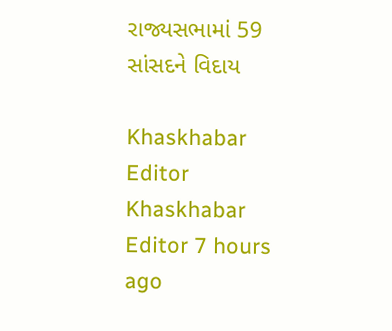રાજ્યસભામાં 59 સાંસદને વિદાય

Khaskhabar Editor Khaskhabar Editor 7 hours ago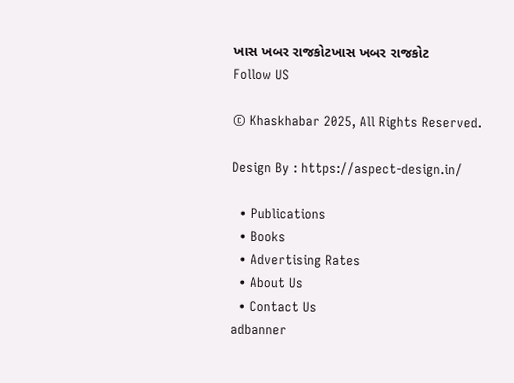ખાસ ખબર રાજકોટખાસ ખબર રાજકોટ
Follow US

© Khaskhabar 2025, All Rights Reserved.

Design By : https://aspect-design.in/

  • Publications
  • Books
  • Advertising Rates
  • About Us
  • Contact Us
adbanner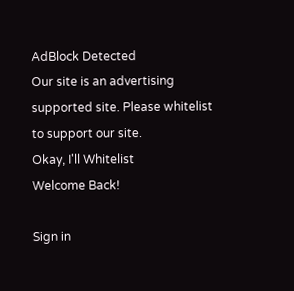AdBlock Detected
Our site is an advertising supported site. Please whitelist to support our site.
Okay, I'll Whitelist
Welcome Back!

Sign in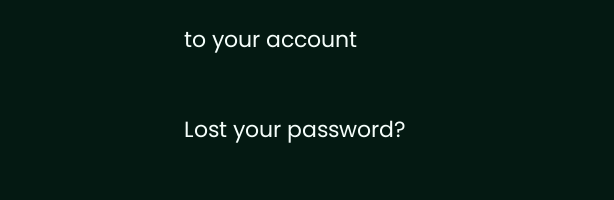to your account

Lost your password?